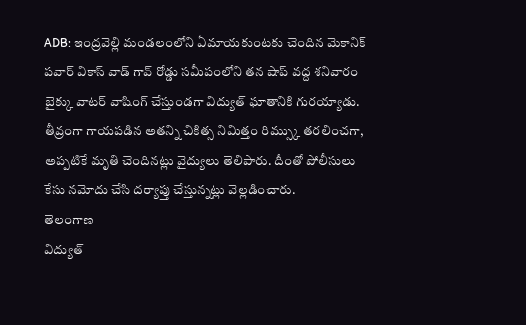ADB: ఇంద్రవెల్లి మండలంలోని ఏమాయకుంటకు చెందిన మెకానిక్ పవార్ వికాస్ వాడ్ గావ్ రోడ్డు సమీపంలోని తన షాప్ వద్ద శనివారం బైక్కు వాటర్ వాషింగ్ చేస్తుండగా విద్యుత్ ఘాతానికి గురయ్యాడు. తీవ్రంగా గాయపడిన అతన్ని చికిత్స నిమిత్తం రిమ్స్కు తరలించగా, అప్పటికే మృతి చెందినట్లు వైద్యులు తెలిపారు. దీంతో పోలీసులు కేసు నమోదు చేసి దర్యాప్తు చేస్తున్నట్లు వెల్లడించారు.
తెలంగాణ
విద్యుత్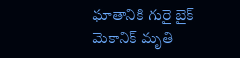ఘాతానికి గురై బైక్ మెకానిక్ మృతి